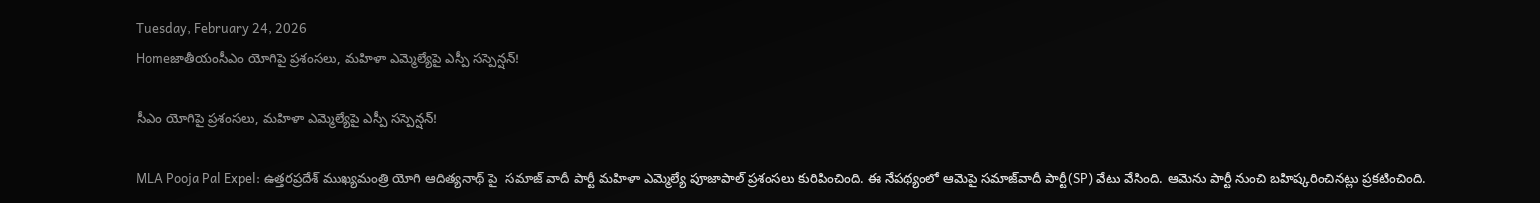Tuesday, February 24, 2026
Homeజాతీయంసీఎం యోగిపై ప్రశంసలు, మహిళా ఎమ్మెల్యేపై ఎస్పీ సస్పెన్షన్!

సీఎం యోగిపై ప్రశంసలు, మహిళా ఎమ్మెల్యేపై ఎస్పీ సస్పెన్షన్!

MLA Pooja Pal Expel: ఉత్తరప్రదేశ్‌ ముఖ్యమంత్రి యోగి ఆదిత్యనాథ్‌ పై  సమాజ్ వాదీ పార్టీ మహిళా ఎమ్మెల్యే పూజాపాల్ ప్రశంసలు కురిపించింది. ఈ నేపథ్యంలో ఆమెపై సమాజ్‌వాదీ పార్టీ(SP) వేటు వేసింది. ఆమెను పార్టీ నుంచి బహిష్కరించినట్లు ప్రకటించింది.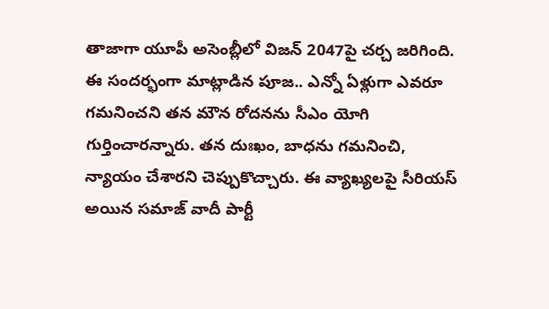తాజాగా యూపీ అసెంబ్లీలో విజన్‌ 2047పై చర్చ జరిగింది. ఈ సందర్భంగా మాట్లాడిన పూజ.. ఎన్నో ఏళ్లుగా ఎవరూ గమనించని తన మౌన రోదనను సీఎం యోగి గుర్తించారన్నారు. తన దుఃఖం, బాధను గమనించి, న్యాయం చేశారని చెప్పుకొచ్చారు. ఈ వ్యాఖ్యలపై సీరియస్ అయిన సమాజ్ వాదీ పార్టీ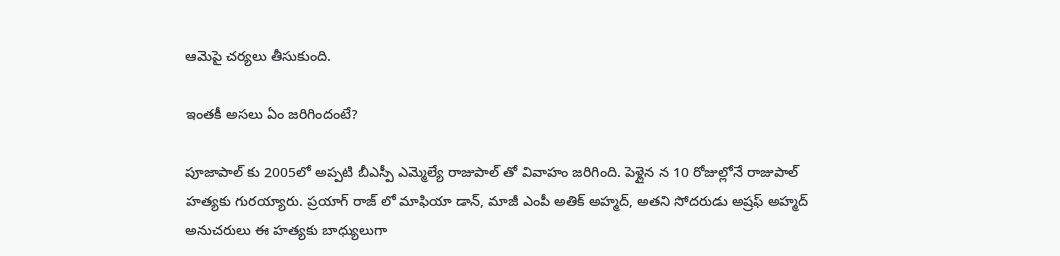ఆమెపై చర్యలు తీసుకుంది.

ఇంతకీ అసలు ఏం జరిగిందంటే?

పూజాపాల్‌ కు 2005లో అప్పటి బీఎస్పీ ఎమ్మెల్యే రాజుపాల్‌ తో వివాహం జరిగింది. పెళ్లైన న 10 రోజుల్లోనే రాజుపాల్‌ హత్యకు గురయ్యారు. ప్రయాగ్‌ రాజ్‌ లో మాఫియా డాన్, మాజీ ఎంపీ అతిక్‌ అహ్మద్‌, అతని సోదరుడు అష్రఫ్‌ అహ్మద్‌ అనుచరులు ఈ హత్యకు బాధ్యులుగా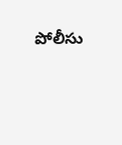పోలీసు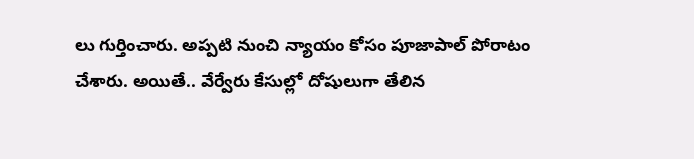లు గుర్తించారు. అప్పటి నుంచి న్యాయం కోసం పూజాపాల్‌ పోరాటం చేశారు. అయితే.. వేర్వేరు కేసుల్లో దోషులుగా తేలిన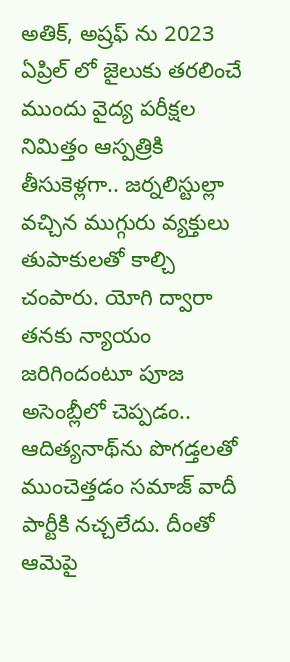అతిక్‌, అష్రఫ్ ను 2023 ఏప్రిల్‌ లో జైలుకు తరలించే ముందు వైద్య పరీక్షల నిమిత్తం ఆస్పత్రికి తీసుకెళ్లగా.. జర్నలిస్టుల్లా వచ్చిన ముగ్గురు వ్యక్తులు తుపాకులతో కాల్చి చంపారు. యోగి ద్వారా తనకు న్యాయం జరిగిందంటూ పూజ అసెంబ్లీలో చెప్పడం.. ఆదిత్యనాథ్‌ను పొగడ్తలతో ముంచెత్తడం సమాజ్‌ వాదీ పార్టీకి నచ్చలేదు. దీంతో ఆమెపై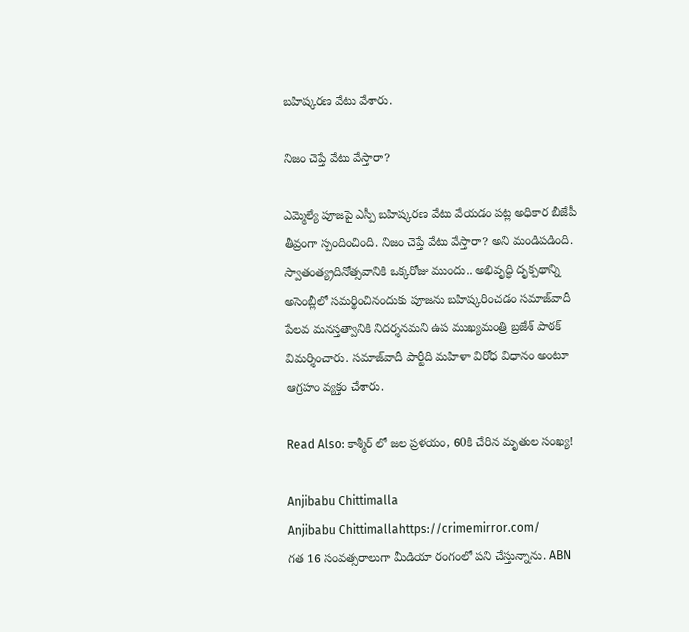బహిష్కరణ వేటు వేశారు.

నిజం చెప్తే వేటు వేస్తారా?

ఎమ్మెల్యే పూజపై ఎస్పీ బహిష్కరణ వేటు వేయడం పట్ల అధికార బీజేపీ తీవ్రంగా స్పందించింది. నిజం చెప్తే వేటు వేస్తారా? అని మండిపడింది. స్వాతంత్య్రదినోత్సవానికి ఒక్కరోజు ముందు.. అభివృద్ధి దృక్పథాన్ని అసెంబ్లీలో సమర్థించినందుకు పూజను బహిష్కరించడం సమాజ్‌వాదీ పేలవ మనస్తత్వానికి నిదర్శనమని ఉప ముఖ్యమంత్రి బ్రజేశ్‌ పాఠక్‌ విమర్శించారు. సమాజ్‌వాదీ పార్టీది మహిళా విరోధ విధానం అంటూ ఆగ్రహం వ్యక్తం చేశారు.

Read Also: కాశ్మీర్ లో జల ప్రళయం, 60కి చేరిన మృతుల సంఖ్య!

Anjibabu Chittimalla
Anjibabu Chittimallahttps://crimemirror.com/
గత 16 సంవత్సరాలుగా మీడియా రంగంలో పని చేస్తున్నాను. ABN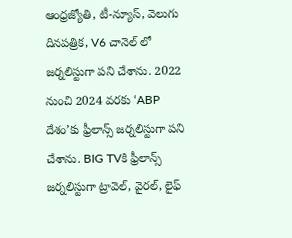ఆంధ్రజ్యోతి, టీ-న్యూస్‌, వెలుగు దినపత్రిక, V6 చానెల్ లో జర్నలిస్టుగా పని చేశాను. 2022 నుంచి 2024 వరకు ‘ABP దేశం’కు ఫ్రీలాన్స్ జర్నలిస్టుగా పని చేశాను. BIG TVకి ఫ్రీలాన్స్ జర్నలిస్టుగా ట్రావెల్, వైరల్, లైఫ్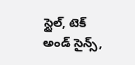స్టైల్, టెక్ అండ్ సైన్స్,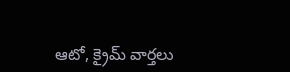ఆటో, క్రైమ్ వార్తలు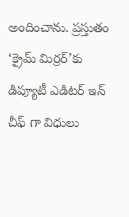అందించాను. ప్రస్తుతం ‘క్రైమ్ మిర్రర్’కు డిప్యూటీ ఎడిటర్ ఇన్ చీఫ్ గా విధులు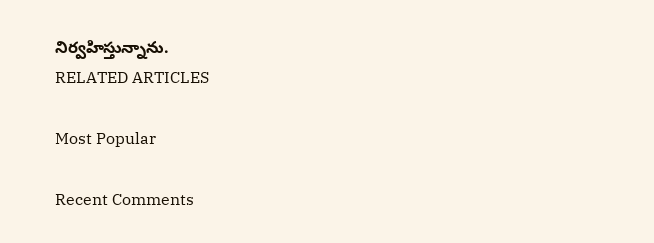నిర్వహిస్తున్నాను.
RELATED ARTICLES

Most Popular

Recent Comments